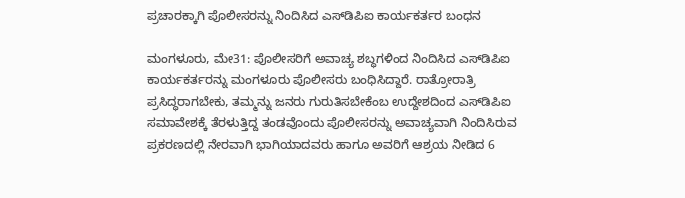ಪ್ರಚಾರಕ್ಕಾಗಿ ಪೊಲೀಸರನ್ನು ನಿಂದಿಸಿದ ಎಸ್‌ಡಿಪಿಐ ಕಾರ್ಯಕರ್ತರ ಬಂಧನ

ಮಂಗಳೂರು, ಮೇ31: ಪೊಲೀಸರಿಗೆ ಅವಾಚ್ಯ ಶಬ್ಧಗಳಿಂದ ನಿಂದಿಸಿದ ಎಸ್‌ಡಿಪಿಐ ಕಾರ್ಯಕರ್ತರನ್ನು ಮಂಗಳೂರು ಪೊಲೀಸರು ಬಂಧಿಸಿದ್ದಾರೆ. ರಾತ್ರೋರಾತ್ರಿ ಪ್ರಸಿದ್ಧರಾಗಬೇಕು, ತಮ್ಮನ್ನು ಜನರು ಗುರುತಿಸಬೇಕೆಂಬ ಉದ್ದೇಶದಿಂದ ಎಸ್‌ಡಿಪಿಐ ಸಮಾವೇಶಕ್ಕೆ ತೆರಳುತ್ತಿದ್ದ ತಂಡವೊಂದು ಪೊಲೀಸರನ್ನು ಅವಾಚ್ಯವಾಗಿ ನಿಂದಿಸಿರುವ ಪ್ರಕರಣದಲ್ಲಿ ನೇರವಾಗಿ ಭಾಗಿಯಾದವರು ಹಾಗೂ ಅವರಿಗೆ ಆಶ್ರಯ ನೀಡಿದ 6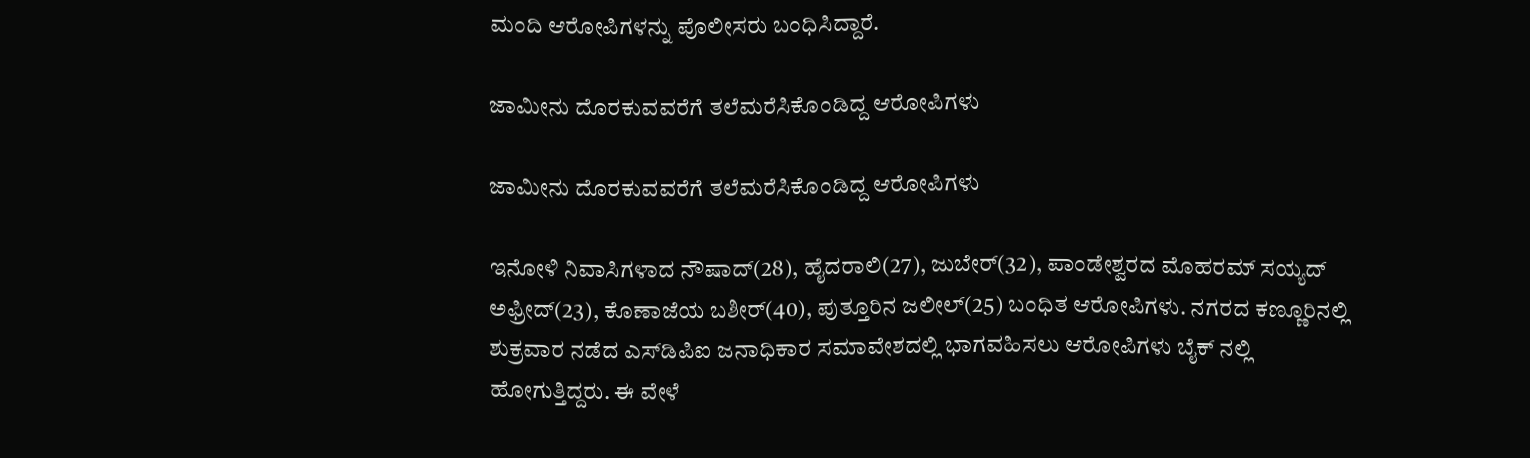ಮಂದಿ ಆರೋಪಿಗಳನ್ನು ಪೊಲೀಸರು ಬಂಧಿಸಿದ್ದಾರೆ.

ಜಾಮೀನು ದೊರಕುವವರೆಗೆ ತಲೆಮರೆಸಿಕೊಂಡಿದ್ದ ಆರೋಪಿಗಳು

ಜಾಮೀನು ದೊರಕುವವರೆಗೆ ತಲೆಮರೆಸಿಕೊಂಡಿದ್ದ ಆರೋಪಿಗಳು

ಇನೋಳಿ ನಿವಾಸಿಗಳಾದ ನೌಷಾದ್(28), ಹೈದರಾಲಿ(27), ಜುಬೇರ್(32), ಪಾಂಡೇಶ್ವರದ ಮೊಹರಮ್ ಸಯ್ಯದ್ ಅಫ್ರೀದ್(23), ಕೊಣಾಜೆಯ ಬಶೀರ್(40), ಪುತ್ತೂರಿನ ಜಲೀಲ್(25) ಬಂಧಿತ ಆರೋಪಿಗಳು. ನಗರದ ಕಣ್ಣೂರಿನಲ್ಲಿ ಶುಕ್ರವಾರ ನಡೆದ ಎಸ್‌ಡಿಪಿಐ ಜನಾಧಿಕಾರ ಸಮಾವೇಶದಲ್ಲಿ ಭಾಗವಹಿಸಲು ಆರೋಪಿಗಳು ಬೈಕ್ ನಲ್ಲಿ ಹೋಗುತ್ತಿದ್ದರು. ಈ ವೇಳೆ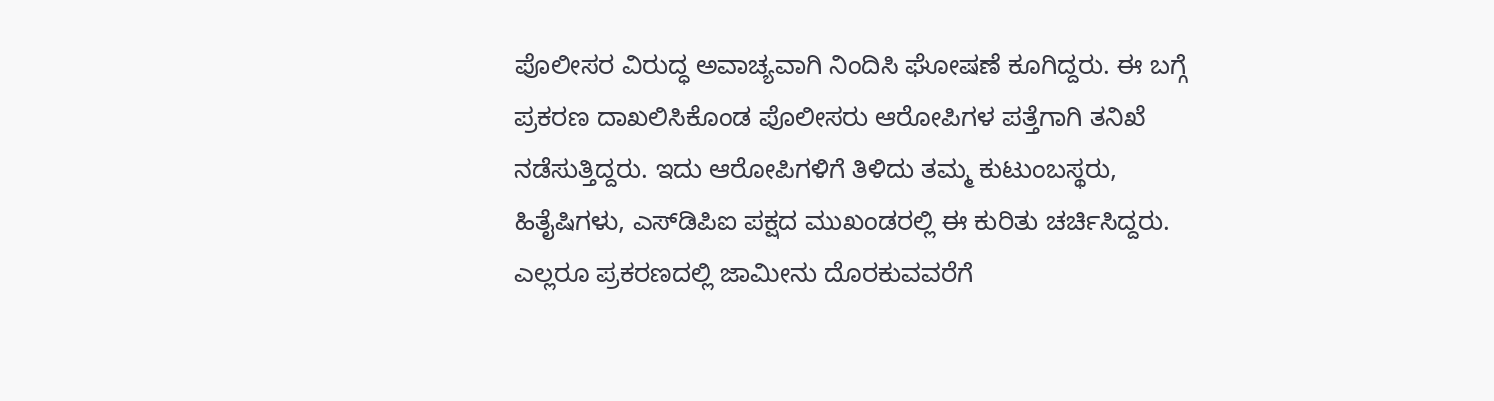ಪೊಲೀಸರ ವಿರುದ್ಧ ಅವಾಚ್ಯವಾಗಿ ನಿಂದಿಸಿ ಘೋಷಣೆ ಕೂಗಿದ್ದರು. ಈ ಬಗ್ಗೆ ಪ್ರಕರಣ ದಾಖಲಿಸಿಕೊಂಡ ಪೊಲೀಸರು ಆರೋಪಿಗಳ ಪತ್ತೆಗಾಗಿ ತನಿಖೆ ನಡೆಸುತ್ತಿದ್ದರು. ಇದು ಆರೋಪಿಗಳಿಗೆ ತಿಳಿದು ತಮ್ಮ ಕುಟುಂಬಸ್ಥರು, ಹಿತೈಷಿಗಳು, ಎಸ್‌ಡಿಪಿಐ ಪಕ್ಷದ ಮುಖಂಡರಲ್ಲಿ ಈ ಕುರಿತು ಚರ್ಚಿಸಿದ್ದರು. ಎಲ್ಲರೂ ಪ್ರಕರಣದಲ್ಲಿ ಜಾಮೀನು ದೊರಕುವವರೆಗೆ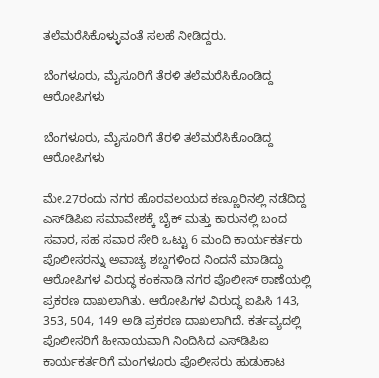ತಲೆಮರೆಸಿಕೊಳ್ಳುವಂತೆ ಸಲಹೆ ನೀಡಿದ್ದರು.

ಬೆಂಗಳೂರು, ಮೈಸೂರಿಗೆ ತೆರಳಿ ತಲೆಮರೆಸಿಕೊಂಡಿದ್ದ ಆರೋಪಿಗಳು

ಬೆಂಗಳೂರು, ಮೈಸೂರಿಗೆ ತೆರಳಿ ತಲೆಮರೆಸಿಕೊಂಡಿದ್ದ ಆರೋಪಿಗಳು

ಮೇ.27ರಂದು ನಗರ ಹೊರವಲಯದ ಕಣ್ಣೂರಿನಲ್ಲಿ ನಡೆದಿದ್ದ ಎಸ್‌ಡಿಪಿಐ ಸಮಾವೇಶಕ್ಕೆ ಬೈಕ್ ಮತ್ತು ಕಾರುನಲ್ಲಿ ಬಂದ ಸವಾರ, ಸಹ ಸವಾರ ಸೇರಿ ಒಟ್ಟು 6 ಮಂದಿ ಕಾರ್ಯಕರ್ತರು ಪೊಲೀಸರನ್ನು ಅವಾಚ್ಯ ಶಬ್ದಗಳಿಂದ ನಿಂದನೆ ಮಾಡಿದ್ದು ಆರೋಪಿಗಳ ವಿರುದ್ಧ ಕಂಕನಾಡಿ ನಗರ ಪೊಲೀಸ್ ಠಾಣೆಯಲ್ಲಿ ಪ್ರಕರಣ ದಾಖಲಾಗಿತು. ಆರೋಪಿಗಳ ವಿರುದ್ಧ ಐಪಿಸಿ 143, 353, 504, 149 ಅಡಿ ಪ್ರಕರಣ ದಾಖಲಾಗಿದೆ. ಕರ್ತವ್ಯದಲ್ಲಿ ಪೊಲೀಸರಿಗೆ ಹೀನಾಯವಾಗಿ ನಿಂದಿಸಿದ ಎಸ್‌ಡಿಪಿಐ ಕಾರ್ಯಕರ್ತರಿಗೆ ಮಂಗಳೂರು ಪೊಲೀಸರು ಹುಡುಕಾಟ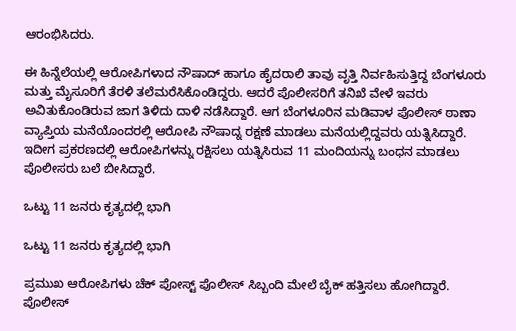ಆರಂಭಿಸಿದರು.

ಈ ಹಿನ್ನೆಲೆಯಲ್ಲಿ ಆರೋಪಿಗಳಾದ ನೌಷಾದ್ ಹಾಗೂ ಹೈದರಾಲಿ ತಾವು ವೃತ್ತಿ ನಿರ್ವಹಿಸುತ್ತಿದ್ದ ಬೆಂಗಳೂರು ಮತ್ತು ಮೈಸೂರಿಗೆ ತೆರಳಿ ತಲೆಮರೆಸಿಕೊಂಡಿದ್ದರು. ಆದರೆ ಪೊಲೀಸರಿಗೆ ತನಿಖೆ ವೇಳೆ ಇವರು ಅವಿತುಕೊಂಡಿರುವ ಜಾಗ ತಿಳಿದು ದಾಳಿ ನಡೆಸಿದ್ದಾರೆ. ಆಗ‌ ಬೆಂಗಳೂರಿನ ಮಡಿವಾಳ ಪೊಲೀಸ್ ಠಾಣಾ ವ್ಯಾಪ್ತಿಯ ಮನೆಯೊಂದರಲ್ಲಿ ಆರೋಪಿ ನೌಷಾದ್ನ ರಕ್ಷಣೆ ಮಾಡಲು ಮನೆಯಲ್ಲಿದ್ದವರು ಯತ್ನಿಸಿದ್ದಾರೆ. ಇದೀಗ ಪ್ರಕರಣದಲ್ಲಿ ಆರೋಪಿಗಳನ್ನು ರಕ್ಷಿಸಲು ಯತ್ನಿಸಿರುವ 11 ಮಂದಿಯನ್ನು ಬಂಧನ ಮಾಡಲು ಪೊಲೀಸರು ಬಲೆ ಬೀಸಿದ್ದಾರೆ.

ಒಟ್ಟು 11 ಜನರು ಕೃತ್ಯದಲ್ಲಿ ಭಾಗಿ

ಒಟ್ಟು 11 ಜನರು ಕೃತ್ಯದಲ್ಲಿ ಭಾಗಿ

ಪ್ರಮುಖ ಆರೋಪಿಗಳು ಚೆಕ್ ಪೋಸ್ಟ್ ಪೊಲೀಸ್ ಸಿಬ್ಬಂದಿ ಮೇಲೆ ಬೈಕ್ ಹತ್ತಿಸಲು ಹೋಗಿದ್ದಾರೆ. ಪೊಲೀಸ್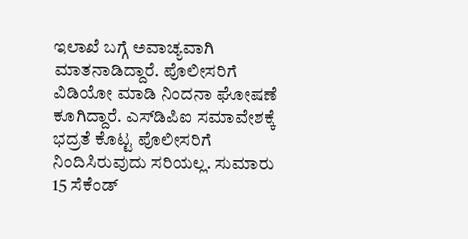ಇಲಾಖೆ ಬಗ್ಗೆ ಅವಾಚ್ಯವಾಗಿ ಮಾತನಾಡಿದ್ದಾರೆ. ಪೊಲೀಸರಿಗೆ ವಿಡಿಯೋ ಮಾಡಿ ನಿಂದನಾ ಘೋಷಣೆ ಕೂಗಿದ್ದಾರೆ. ಎಸ್‌ಡಿಪಿಐ ಸಮಾವೇಶಕ್ಕೆ ಭದ್ರತೆ ಕೊಟ್ಟ ಪೊಲೀಸರಿಗೆ ನಿಂದಿಸಿರುವುದು ಸರಿಯಲ್ಲ. ಸುಮಾರು 15 ಸೆಕೆಂಡ್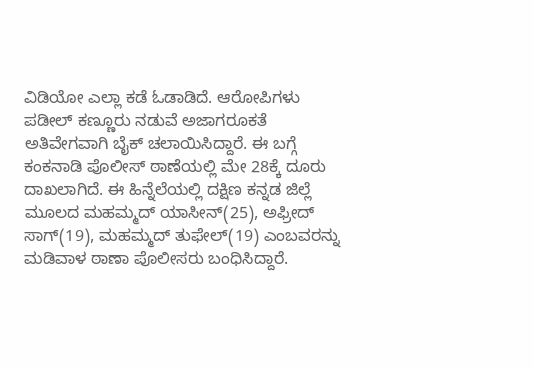ವಿಡಿಯೋ ಎಲ್ಲಾ ಕಡೆ ಓಡಾಡಿದೆ. ಆರೋಪಿಗಳು ಪಡೀಲ್ ಕಣ್ಣೂರು ನಡುವೆ ಅಜಾಗರೂಕತೆ ಅತಿವೇಗವಾಗಿ ಬೈಕ್ ಚಲಾಯಿಸಿದ್ದಾರೆ. ಈ ಬಗ್ಗೆ ಕಂಕನಾಡಿ ಪೊಲೀಸ್ ಠಾಣೆಯಲ್ಲಿ ಮೇ 28ಕ್ಕೆ ದೂರು ದಾಖಲಾಗಿದೆ. ಈ ಹಿನ್ನೆಲೆಯಲ್ಲಿ ದಕ್ಷಿಣ ಕನ್ನಡ ಜಿಲ್ಲೆ ಮೂಲದ ಮಹಮ್ಮದ್ ಯಾಸೀನ್(25), ಅಫ್ರೀದ್ ಸಾಗ್(19), ಮಹಮ್ಮದ್ ತುಫೇಲ್(19) ಎಂಬವರನ್ನು ಮಡಿವಾಳ ಠಾಣಾ ಪೊಲೀಸರು ಬಂಧಿಸಿದ್ದಾರೆ.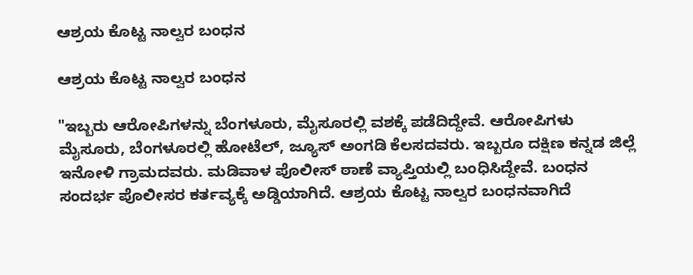ಆಶ್ರಯ ಕೊಟ್ಟ ನಾಲ್ವರ ಬಂಧನ

ಆಶ್ರಯ ಕೊಟ್ಟ ನಾಲ್ವರ ಬಂಧನ

"ಇಬ್ಬರು ಆರೋಪಿಗಳನ್ನು ಬೆಂಗಳೂರು, ಮೈಸೂರಲ್ಲಿ ವಶಕ್ಕೆ ಪಡೆದಿದ್ದೇವೆ. ಆರೋಪಿಗಳು ಮೈಸೂರು, ಬೆಂಗಳೂರಲ್ಲಿ ಹೋಟೆಲ್, ಜ್ಯೂಸ್ ಅಂಗಡಿ ಕೆಲಸದವರು. ಇಬ್ಬರೂ ದಕ್ಷಿಣ ಕನ್ನಡ ಜಿಲ್ಲೆ ಇನೋಳಿ ಗ್ರಾಮದವರು. ಮಡಿವಾಳ ಪೊಲೀಸ್ ಠಾಣೆ ವ್ಯಾಪ್ತಿಯಲ್ಲಿ ಬಂಧಿಸಿದ್ದೇವೆ. ಬಂಧನ ಸಂದರ್ಭ ಪೊಲೀಸರ ಕರ್ತವ್ಯಕ್ಕೆ ಅಡ್ಡಿಯಾಗಿದೆ. ಆಶ್ರಯ ಕೊಟ್ಟ ನಾಲ್ವರ ಬಂಧನವಾಗಿದೆ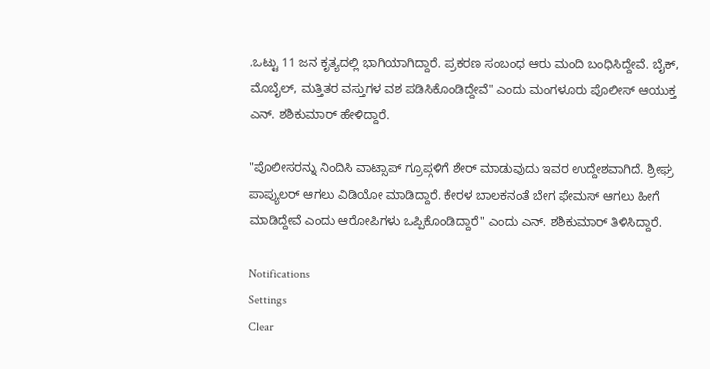.ಒಟ್ಟು 11 ಜನ ಕೃತ್ಯದಲ್ಲಿ ಭಾಗಿಯಾಗಿದ್ದಾರೆ. ಪ್ರಕರಣ ಸಂಬಂಧ ಆರು ಮಂದಿ ಬಂಧಿಸಿದ್ದೇವೆ. ಬೈಕ್, ಮೊಬೈಲ್, ಮತ್ತಿತರ ವಸ್ತುಗಳ ವಶ ಪಡಿಸಿಕೊಂಡಿದ್ದೇವೆ" ಎಂದು ಮಂಗಳೂರು ಪೊಲೀಸ್ ಆಯುಕ್ತ ಎನ್. ಶಶಿಕುಮಾರ್ ಹೇಳಿದ್ದಾರೆ.

"ಪೊಲೀಸರನ್ನು ನಿಂದಿಸಿ ವಾಟ್ಸಾಪ್ ಗ್ರೂಪ್ಗಳಿಗೆ ಶೇರ್ ಮಾಡುವುದು ಇವರ ಉದ್ದೇಶವಾಗಿದೆ. ಶ್ರೀಘ್ರ ಪಾಪ್ಯುಲರ್ ಆಗಲು ವಿಡಿಯೋ ಮಾಡಿದ್ದಾರೆ. ಕೇರಳ ಬಾಲಕನಂತೆ ಬೇಗ ಫೇಮಸ್ ಆಗಲು ಹೀಗೆ ಮಾಡಿದ್ದೇವೆ ಎಂದು ಆರೋಪಿಗಳು ಒಪ್ಪಿಕೊಂಡಿದ್ದಾರೆ" ಎಂದು ಎನ್. ಶಶಿಕುಮಾರ್ ತಿಳಿಸಿದ್ದಾರೆ.

Notifications
Settings
Clear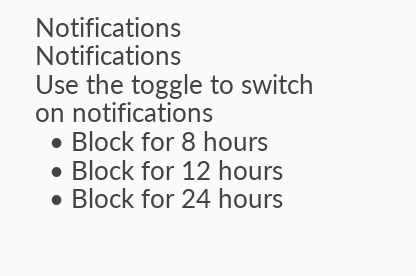Notifications
Notifications
Use the toggle to switch on notifications
  • Block for 8 hours
  • Block for 12 hours
  • Block for 24 hours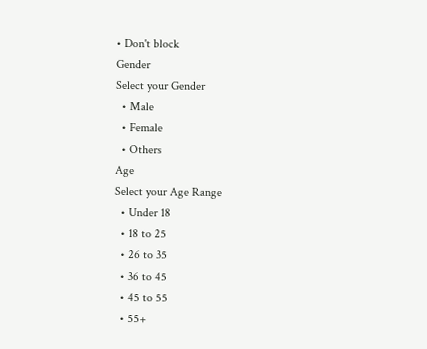• Don't block
Gender
Select your Gender
  • Male
  • Female
  • Others
Age
Select your Age Range
  • Under 18
  • 18 to 25
  • 26 to 35
  • 36 to 45
  • 45 to 55
  • 55+